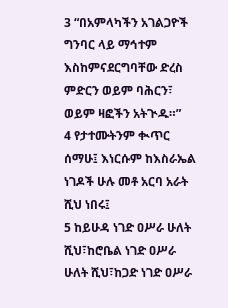3 “በአምላካችን አገልጋዮች ግንባር ላይ ማኅተም እስከምናደርግባቸው ድረስ ምድርን ወይም ባሕርን፣ ወይም ዛፎችን አትጒዱ።”
4 የታተሙትንም ቊጥር ሰማሁ፤ እነርሱም ከእስራኤል ነገዶች ሁሉ መቶ አርባ አራት ሺህ ነበሩ፤
5 ከይሁዳ ነገድ ዐሥራ ሁለት ሺህ፣ከሮቤል ነገድ ዐሥራ ሁለት ሺህ፣ከጋድ ነገድ ዐሥራ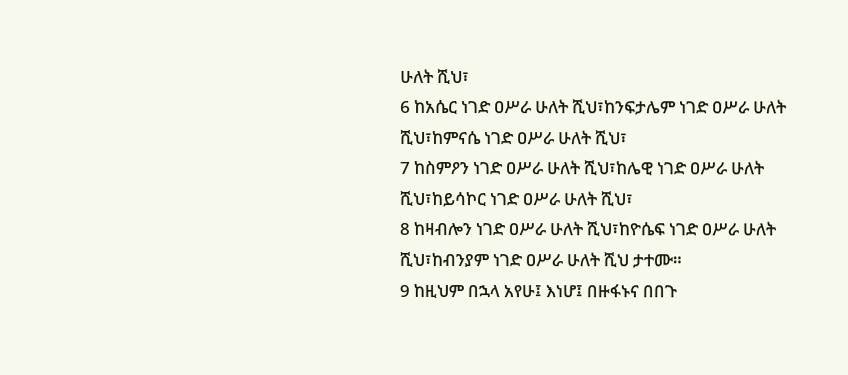ሁለት ሺህ፣
6 ከአሴር ነገድ ዐሥራ ሁለት ሺህ፣ከንፍታሌም ነገድ ዐሥራ ሁለት ሺህ፣ከምናሴ ነገድ ዐሥራ ሁለት ሺህ፣
7 ከስምዖን ነገድ ዐሥራ ሁለት ሺህ፣ከሌዊ ነገድ ዐሥራ ሁለት ሺህ፣ከይሳኮር ነገድ ዐሥራ ሁለት ሺህ፣
8 ከዛብሎን ነገድ ዐሥራ ሁለት ሺህ፣ከዮሴፍ ነገድ ዐሥራ ሁለት ሺህ፣ከብንያም ነገድ ዐሥራ ሁለት ሺህ ታተሙ።
9 ከዚህም በኋላ አየሁ፤ እነሆ፤ በዙፋኑና በበጉ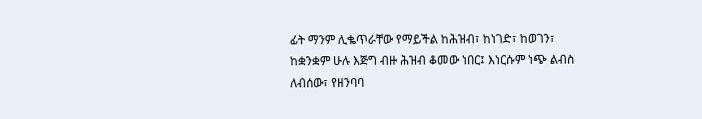ፊት ማንም ሊቈጥራቸው የማይችል ከሕዝብ፣ ከነገድ፣ ከወገን፣ ከቋንቋም ሁሉ እጅግ ብዙ ሕዝብ ቆመው ነበር፤ እነርሱም ነጭ ልብስ ለብሰው፣ የዘንባባ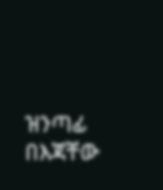ዝንጣፊ በእጃቸው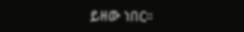ይዘው ነበር።